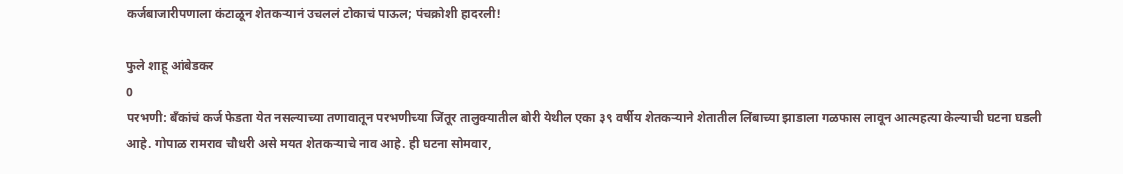कर्जबाजारीपणाला कंटाळून शेतकऱ्यानं उचललं टोकाचं पाऊल; पंचक्रोशी हादरली!

फुले शाहू आंबेडकर
0
परभणी: बँकांचं कर्ज फेडता येत नसल्याच्या तणावातून परभणीच्या जिंतूर तालुक्यातील बोरी येथील एका ३९ वर्षीय शेतकऱ्याने शेतातील लिंबाच्या झाडाला गळफास लावून आत्महत्या केल्याची घटना घडली आहे. गोपाळ रामराव चौधरी असे मयत शेतकऱ्याचे नाव आहे. ही घटना सोमवार,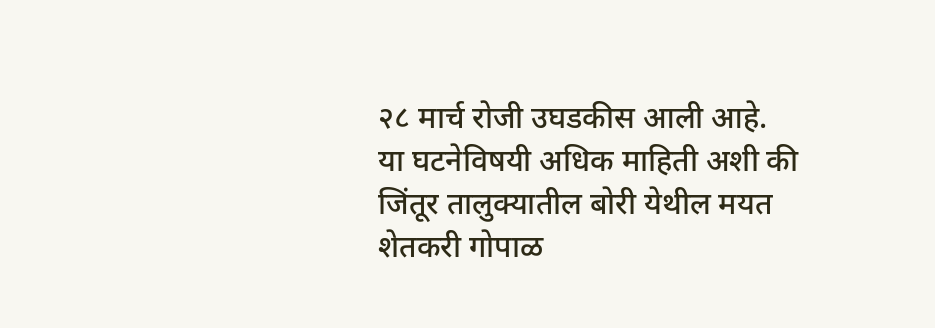२८ मार्च रोजी उघडकीस आली आहे.
या घटनेविषयी अधिक माहिती अशी की जिंतूर तालुक्यातील बोरी येथील मयत शेतकरी गोपाळ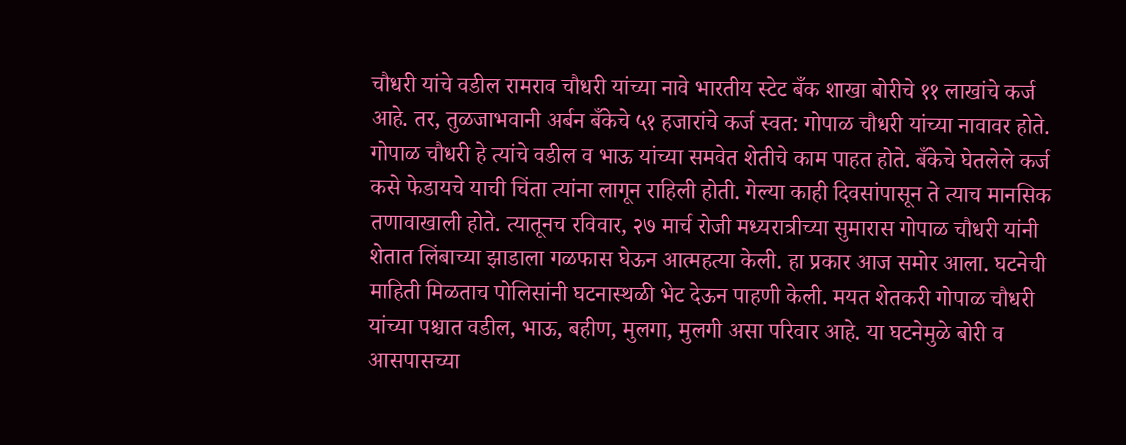चौधरी यांचे वडील रामराव चौधरी यांच्या नावे भारतीय स्टेट बँक शाखा बोरीचे ११ लाखांचे कर्ज आहे. तर, तुळजाभवानी अर्बन बँकेचे ५१ हजारांचे कर्ज स्वत: गोपाळ चौधरी यांच्या नावावर होते. गोपाळ चौधरी हे त्यांचे वडील व भाऊ यांच्या समवेत शेतीचे काम पाहत होते. बँकेचे घेतलेले कर्ज कसे फेडायचे याची चिंता त्यांना लागून राहिली होती. गेल्या काही दिवसांपासून ते त्याच मानसिक तणावाखाली होते. त्यातूनच रविवार, २७ मार्च रोजी मध्यरात्रीच्या सुमारास गोपाळ चौधरी यांनी शेतात लिंबाच्या झाडाला गळफास घेऊन आत्महत्या केली. हा प्रकार आज समोर आला. घटनेची माहिती मिळताच पोलिसांनी घटनास्थळी भेट देऊन पाहणी केली. मयत शेतकरी गोपाळ चौधरी यांच्या पश्चात वडील, भाऊ, बहीण, मुलगा, मुलगी असा परिवार आहे. या घटनेमुळे बोरी व आसपासच्या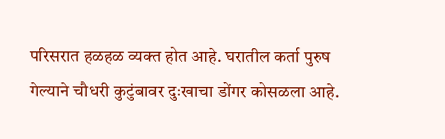परिसरात हळहळ व्यक्त होत आहे. घरातील कर्ता पुरुष गेल्याने चौधरी कुटुंबावर दुःखाचा डोंगर कोसळला आहे.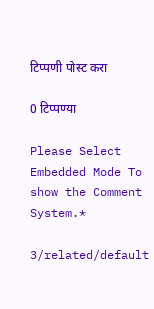टिप्पणी पोस्ट करा

0 टिप्पण्या

Please Select Embedded Mode To show the Comment System.*

3/related/default